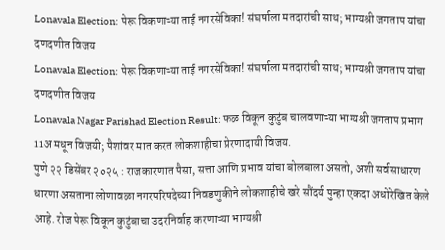Lonavala Election: पेरू विकणाऱ्या ताई नगरसेविका! संघर्षाला मतदारांची साथ; भाग्यश्री जगताप यांचा दणदणीत विजय
Lonavala Election: पेरू विकणाऱ्या ताई नगरसेविका! संघर्षाला मतदारांची साथ; भाग्यश्री जगताप यांचा दणदणीत विजय
Lonavala Nagar Parishad Election Result: फळ विकून कुटुंब चालवणाऱ्या भाग्यश्री जगताप प्रभाग 11अ मधून विजयी; पैशांवर मात करत लोकशाहीचा प्रेरणादायी विजय.
पुणे २२ डिसेंबर २०२५ : राजकारणात पैसा, सत्ता आणि प्रभाव यांचा बोलबाला असतो, अशी सर्वसाधारण धारणा असताना लोणावळा नगरपरिषदेच्या निवडणुकीने लोकशाहीचे खरे सौंदर्य पुन्हा एकदा अधोरेखित केले आहे. रोज पेरू विकून कुटुंबाचा उदरनिर्वाह करणाऱ्या भाग्यश्री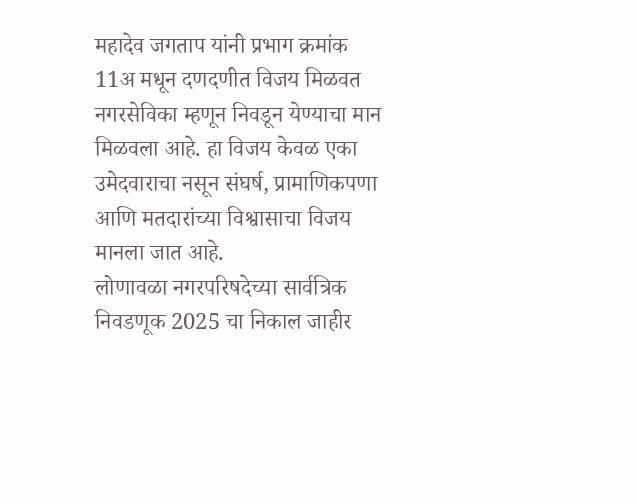महादेव जगताप यांनी प्रभाग क्रमांक 11अ मधून दणदणीत विजय मिळवत नगरसेविका म्हणून निवडून येण्याचा मान मिळवला आहे. हा विजय केवळ एका उमेदवाराचा नसून संघर्ष, प्रामाणिकपणा आणि मतदारांच्या विश्वासाचा विजय मानला जात आहे.
लोणावळा नगरपरिषदेच्या सार्वत्रिक निवडणूक 2025 चा निकाल जाहीर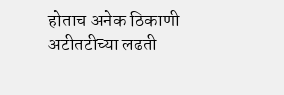होताच अनेक ठिकाणी अटीतटीच्या लढती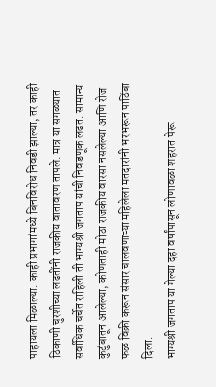पाहायला मिळाल्या. काही प्रभागांमध्ये बिनविरोध निवडी झाल्या, तर काही ठिकाणी चुरशीच्या लढतींनी राजकीय वातावरण तापले. मात्र या सगळ्यात सर्वाधिक चर्चेत राहिली ती भाग्यश्री जगताप यांची निवडणूक लढत. सामान्य कुटुंबातून आलेल्या, कोणताही मोठा राजकीय वारसा नसलेल्या आणि रोज फळ विक्री करून संसार चालवणाऱ्या महिलेला मतदारांनी भरभरून पाठिंबा दिला.
भाग्यश्री जगताप या गेल्या दहा वर्षांपासून लोणावळा शहरात पेरू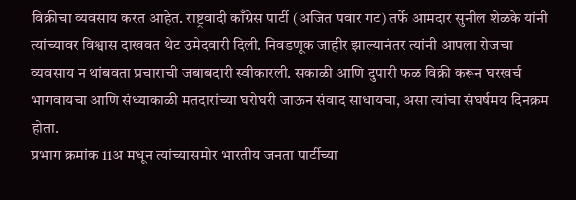विक्रीचा व्यवसाय करत आहेत. राष्ट्रवादी काँग्रेस पार्टी (अजित पवार गट) तर्फे आमदार सुनील शेळके यांनी त्यांच्यावर विश्वास दाखवत थेट उमेदवारी दिली. निवडणूक जाहीर झाल्यानंतर त्यांनी आपला रोजचा व्यवसाय न थांबवता प्रचाराची जबाबदारी स्वीकारली. सकाळी आणि दुपारी फळ विक्री करून घरखर्च भागवायचा आणि संध्याकाळी मतदारांच्या घरोघरी जाऊन संवाद साधायचा, असा त्यांचा संघर्षमय दिनक्रम होता.
प्रभाग क्रमांक 11अ मधून त्यांच्यासमोर भारतीय जनता पार्टीच्या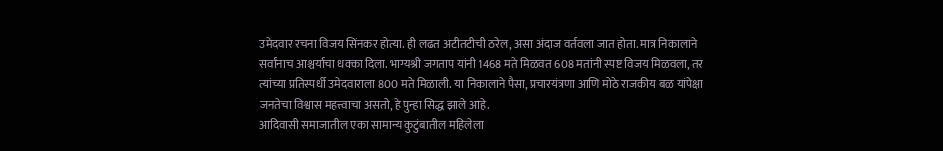उमेदवार रचना विजय सिंनकर होत्या. ही लढत अटीतटीची ठरेल, असा अंदाज वर्तवला जात होता. मात्र निकालाने सर्वांनाच आश्चर्याचा धक्का दिला. भाग्यश्री जगताप यांनी 1468 मते मिळवत 608 मतांनी स्पष्ट विजय मिळवला, तर त्यांच्या प्रतिस्पर्धी उमेदवाराला 800 मते मिळाली. या निकालाने पैसा, प्रचारयंत्रणा आणि मोठे राजकीय बळ यांपेक्षा जनतेचा विश्वास महत्त्वाचा असतो, हे पुन्हा सिद्ध झाले आहे.
आदिवासी समाजातील एका सामान्य कुटुंबातील महिलेला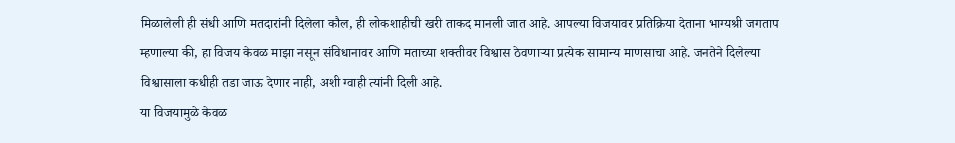मिळालेली ही संधी आणि मतदारांनी दिलेला कौल, ही लोकशाहीची खरी ताकद मानली जात आहे. आपल्या विजयावर प्रतिक्रिया देताना भाग्यश्री जगताप म्हणाल्या की, हा विजय केवळ माझा नसून संविधानावर आणि मताच्या शक्तीवर विश्वास ठेवणाऱ्या प्रत्येक सामान्य माणसाचा आहे. जनतेने दिलेल्या विश्वासाला कधीही तडा जाऊ देणार नाही, अशी ग्वाही त्यांनी दिली आहे.
या विजयामुळे केवळ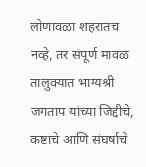लोणावळा शहरातच नव्हे, तर संपूर्ण मावळ तालुक्यात भाग्यश्री जगताप यांच्या जिद्दीचे, कष्टाचे आणि संघर्षाचे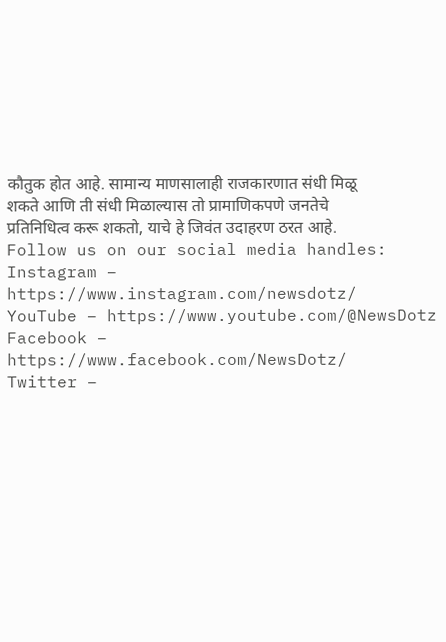कौतुक होत आहे. सामान्य माणसालाही राजकारणात संधी मिळू शकते आणि ती संधी मिळाल्यास तो प्रामाणिकपणे जनतेचे प्रतिनिधित्व करू शकतो, याचे हे जिवंत उदाहरण ठरत आहे.
Follow us on our social media handles:
Instagram – https://www.instagram.com/newsdotz/
YouTube – https://www.youtube.com/@NewsDotz
Facebook – https://www.facebook.com/NewsDotz/
Twitter –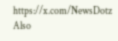https://x.com/NewsDotz
Also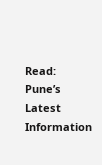Read: Pune’s Latest Information